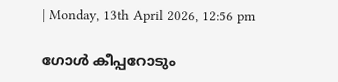| Monday, 13th April 2026, 12:56 pm

ഗോള്‍ കീപ്പറോടും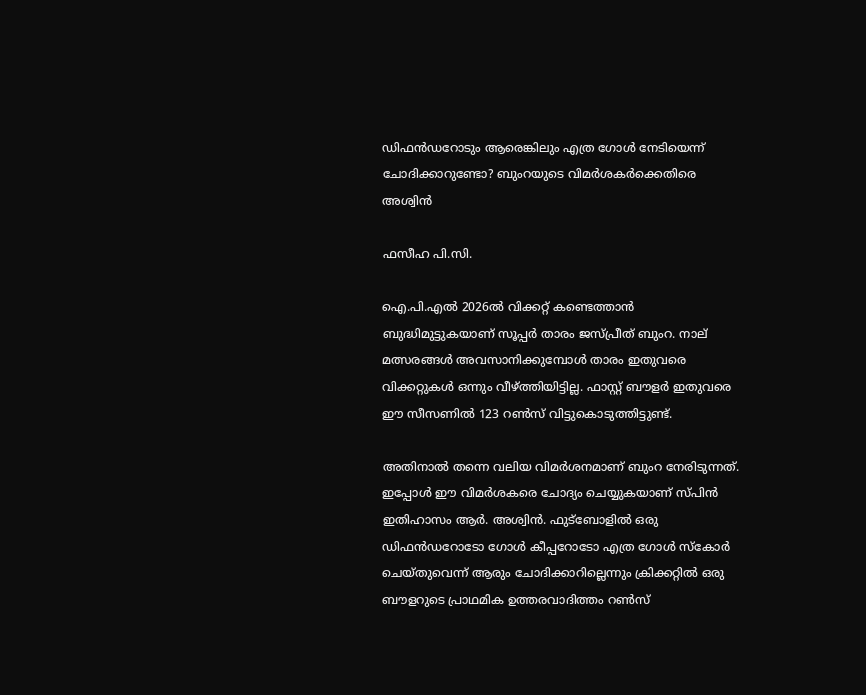ഡിഫന്‍ഡറോടും ആരെങ്കിലും എത്ര ഗോള്‍ നേടിയെന്ന് ചോദിക്കാറുണ്ടോ? ബുംറയുടെ വിമര്‍ശകര്‍ക്കെതിരെ അശ്വിന്‍

ഫസീഹ പി.സി.

ഐ.പി.എല്‍ 2026ല്‍ വിക്കറ്റ് കണ്ടെത്താന്‍ ബുദ്ധിമുട്ടുകയാണ് സൂപ്പര്‍ താരം ജസ്പ്രീത് ബുംറ. നാല് മത്സരങ്ങൾ അവസാനിക്കുമ്പോള്‍ താരം ഇതുവരെ വിക്കറ്റുകള്‍ ഒന്നും വീഴ്ത്തിയിട്ടില്ല. ഫാസ്റ്റ് ബൗളര്‍ ഇതുവരെ ഈ സീസണില്‍ 123 റണ്‍സ് വിട്ടുകൊടുത്തിട്ടുണ്ട്.

അതിനാല്‍ തന്നെ വലിയ വിമര്‍ശനമാണ് ബുംറ നേരിടുന്നത്. ഇപ്പോള്‍ ഈ വിമര്‍ശകരെ ചോദ്യം ചെയ്യുകയാണ് സ്പിന്‍ ഇതിഹാസം ആര്‍. അശ്വിന്‍. ഫുട്‌ബോളില്‍ ഒരു ഡിഫന്‍ഡറോടോ ഗോള്‍ കീപ്പറോടോ എത്ര ഗോള്‍ സ്‌കോര്‍ ചെയ്തുവെന്ന് ആരും ചോദിക്കാറില്ലെന്നും ക്രിക്കറ്റില്‍ ഒരു ബൗളറുടെ പ്രാഥമിക ഉത്തരവാദിത്തം റണ്‍സ്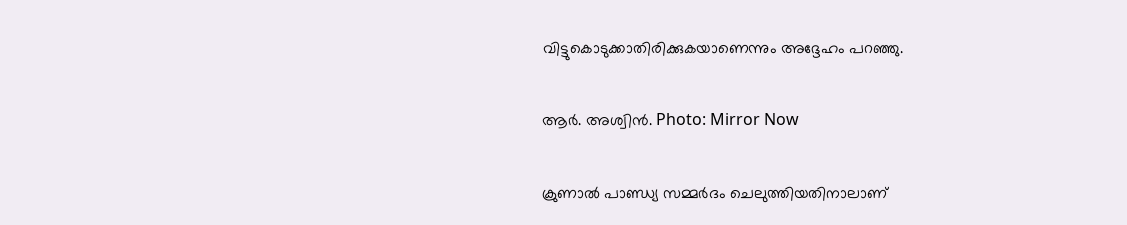വിട്ടുകൊടുക്കാതിരിക്കുകയാണെന്നും അദ്ദേഹം പറഞ്ഞു.

ആർ. അശ്വിൻ. Photo: Mirror Now

ക്രുണാല്‍ പാണ്ഡ്യ സമ്മര്‍ദം ചെലുത്തിയതിനാലാണ്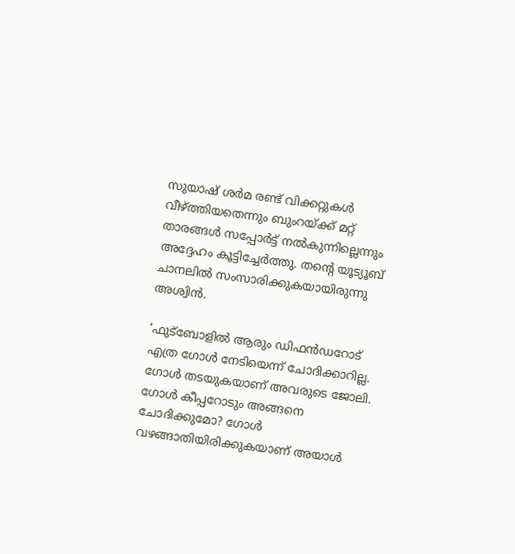സുയാഷ് ശര്‍മ രണ്ട് വിക്കറ്റുകള്‍ വീഴ്ത്തിയതെന്നും ബുംറയ്ക്ക് മറ്റ് താരങ്ങള്‍ സപ്പോര്‍ട്ട് നല്‍കുന്നില്ലെന്നും അദ്ദേഹം കൂട്ടിച്ചേര്‍ത്തു. തന്റെ യൂട്യൂബ് ചാനലില്‍ സംസാരിക്കുകയായിരുന്നു അശ്വിന്‍.

‘ഫുട്‌ബോളില്‍ ആരും ഡിഫന്‍ഡറോട് എത്ര ഗോള്‍ നേടിയെന്ന് ചോദിക്കാറില്ല. ഗോള്‍ തടയുകയാണ് അവരുടെ ജോലി. ഗോള്‍ കീപ്പറോടും അങ്ങനെ ചോദിക്കുമോ? ഗോള്‍ വഴങ്ങാതിയിരിക്കുകയാണ് അയാള്‍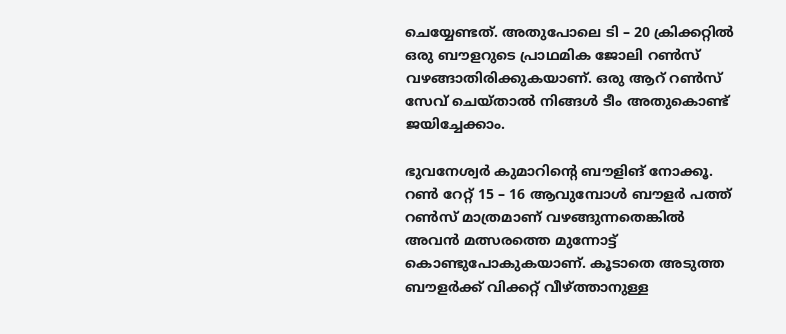ചെയ്യേണ്ടത്. അതുപോലെ ടി – 20 ക്രിക്കറ്റില്‍ ഒരു ബൗളറുടെ പ്രാഥമിക ജോലി റണ്‍സ് വഴങ്ങാതിരിക്കുകയാണ്. ഒരു ആറ് റണ്‍സ് സേവ് ചെയ്താല്‍ നിങ്ങള്‍ ടീം അതുകൊണ്ട് ജയിച്ചേക്കാം.

ഭുവനേശ്വര്‍ കുമാറിന്റെ ബൗളിങ് നോക്കൂ. റണ്‍ റേറ്റ് 15 – 16 ആവുമ്പോള്‍ ബൗളര്‍ പത്ത് റണ്‍സ് മാത്രമാണ് വഴങ്ങുന്നതെങ്കില്‍ അവന്‍ മത്സരത്തെ മുന്നോട്ട് കൊണ്ടുപോകുകയാണ്. കൂടാതെ അടുത്ത ബൗളര്‍ക്ക് വിക്കറ്റ് വീഴ്ത്താനുള്ള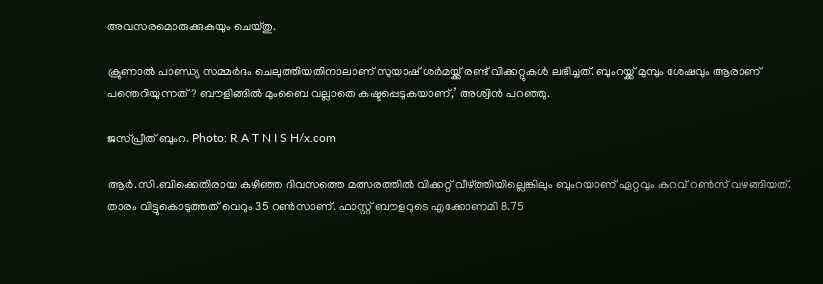അവസരമൊരുക്കുകയും ചെയ്തു.

ക്രുണാല്‍ പാണ്ഡ്യ സമ്മര്‍ദം ചെലുത്തിയതിനാലാണ് സുയാഷ് ശര്‍മയ്ക്ക് രണ്ട് വിക്കറ്റുകള്‍ ലഭിച്ചത്. ബുംറയ്ക്ക് മുമ്പും ശേഷവും ആരാണ് പന്തെറിയുന്നത്? ബൗളിങ്ങില്‍ മുംബൈ വല്ലാതെ കഷ്ടപ്പെടുകയാണ്,’ അശ്വിന്‍ പറഞ്ഞു.

ജസ്പ്രീത് ബുംറ. Photo: R A T N I S H/x.com

ആര്‍.സി.ബിക്കെതിരായ കഴിഞ്ഞ ദിവസത്തെ മത്സരത്തില്‍ വിക്കറ്റ് വീഴ്ത്തിയില്ലെങ്കിലും ബുംറയാണ് ഏറ്റവും കുറവ് റണ്‍സ് വഴങ്ങിയത്. താരം വിട്ടുകൊടുത്തത് വെറും 35 റണ്‍സാണ്. ഫാസ്റ്റ് ബൗളറുടെ എക്കോണമി 8.75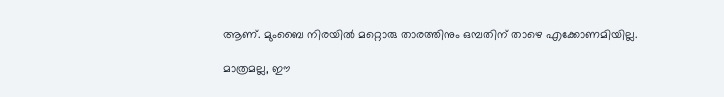ആണ്. മുംബൈ നിരയില്‍ മറ്റൊരു താരത്തിനും ഒമ്പതിന് താഴെ എക്കോണമിയില്ല.

മാത്രമല്ല, ഈ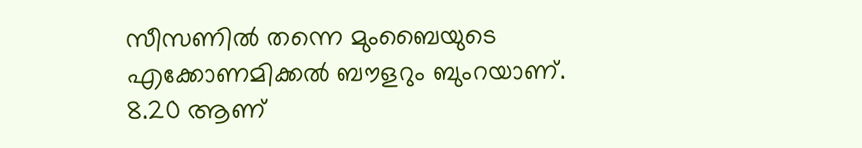സീസണില്‍ തന്നെ മുംബൈയുടെ എക്കോണമിക്കല്‍ ബൗളറും ബുംറയാണ്. 8.20 ആണ്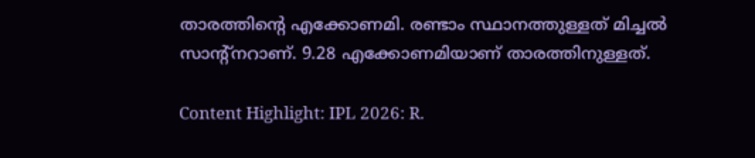താരത്തിന്റെ എക്കോണമി. രണ്ടാം സ്ഥാനത്തുള്ളത് മിച്ചല്‍ സാന്റ്‌നറാണ്. 9.28 എക്കോണമിയാണ് താരത്തിനുള്ളത്.

Content Highlight: IPL 2026: R.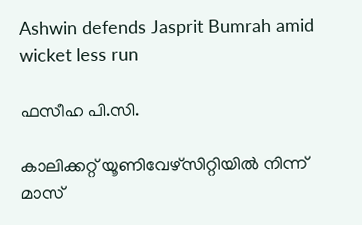Ashwin defends Jasprit Bumrah amid wicket less run

ഫസീഹ പി.സി.

കാലിക്കറ്റ് യൂണിവേഴ്‌സിറ്റിയില്‍ നിന്ന് മാസ്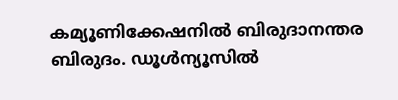കമ്യൂണിക്കേഷനില്‍ ബിരുദാനന്തര ബിരുദം. ഡൂള്‍ന്യൂസില്‍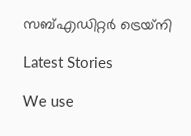സബ്എഡിറ്റര്‍ ട്രെയ്‌നി

Latest Stories

We use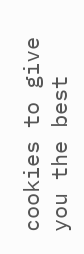cookies to give you the best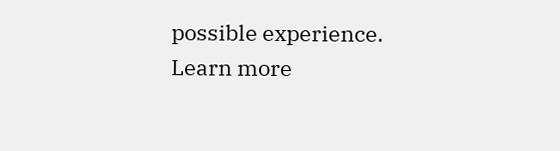possible experience. Learn more